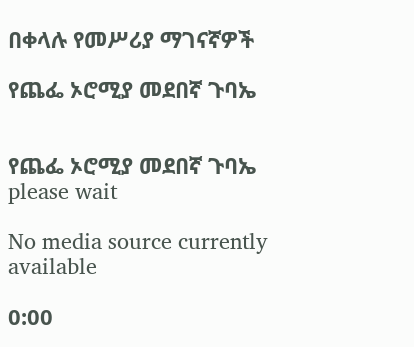በቀላሉ የመሥሪያ ማገናኛዎች

የጨፌ ኦሮሚያ መደበኛ ጉባኤ


የጨፌ ኦሮሚያ መደበኛ ጉባኤ
please wait

No media source currently available

0:00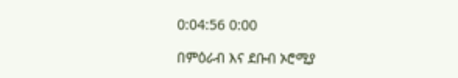0:04:56 0:00

በምዕራብ እና ደቡብ ኦሮሚያ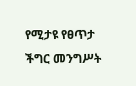የሚታዩ የፀጥታ ችግር መንግሥት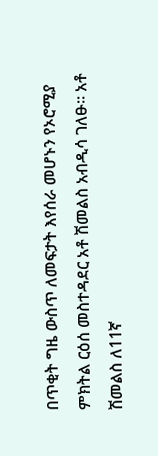በጥቂት ግዜ ውስጥ ለመፍታት እየሰራ መሆኑን የኦሮሚያ ምክትል ርዕሰ መስተዳደር አቶ ሽመልስ አብዲሳ ገለፁ። አቶ ሽመልስ ለ11ኛ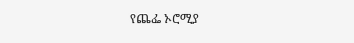የጨፌ ኦሮሚያ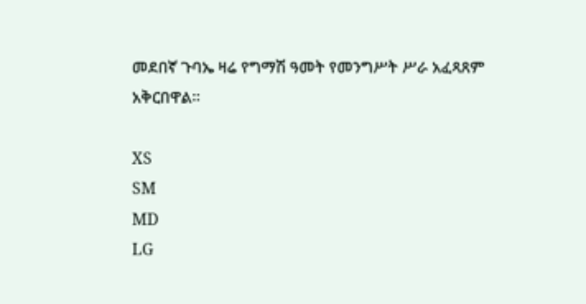መደበኛ ጉባኤ ዛሬ የግማሽ ዓመት የመንግሥት ሥራ አፈጻጸም አቅርበዋል።

XS
SM
MD
LG